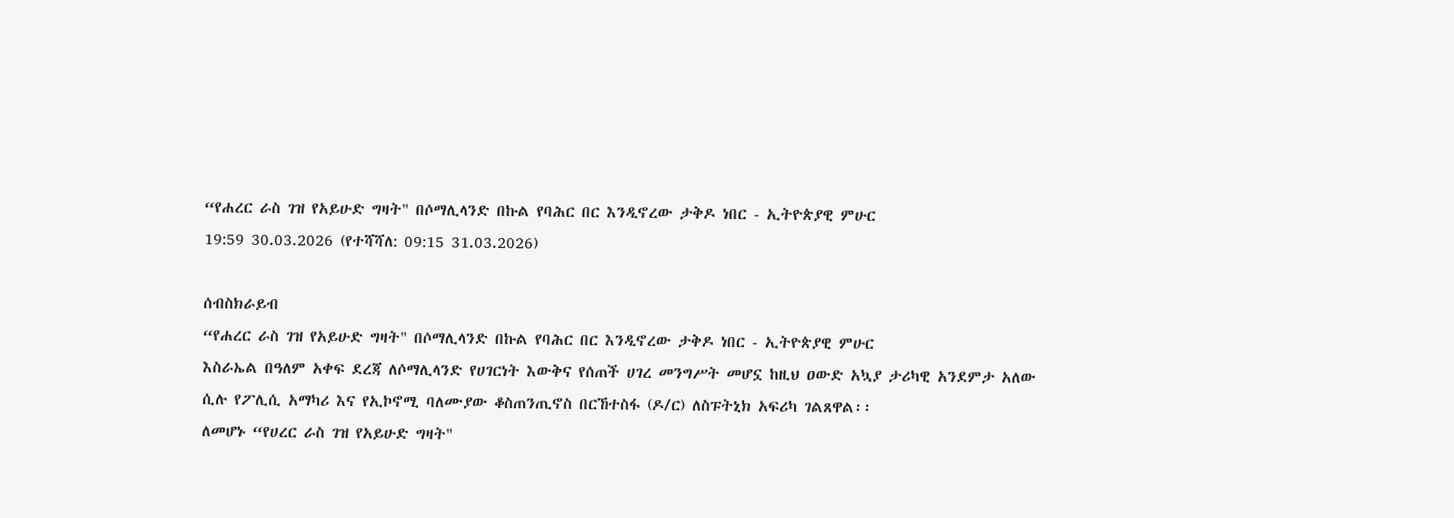“የሐረር ራስ ገዝ የአይሁድ ግዛት" በሶማሊላንድ በኩል የባሕር በር እንዲኖረው ታቅዶ ነበር - ኢትዮጵያዊ ምሁር
19:59 30.03.2026 (የተሻሻለ: 09:15 31.03.2026)

ሰብስክራይብ
“የሐረር ራስ ገዝ የአይሁድ ግዛት" በሶማሊላንድ በኩል የባሕር በር እንዲኖረው ታቅዶ ነበር - ኢትዮጵያዊ ምሁር
እስራኤል በዓለም አቀፍ ደረጃ ለሶማሊላንድ የሀገርነት እውቅና የሰጠች ሀገረ መንግሥት መሆኗ ከዚህ ዐውድ አኳያ ታሪካዊ አንደምታ አለው ሲሉ የፖሊሲ አማካሪ እና የኢኮኖሚ ባለሙያው ቆስጠንጢኖስ በርኸተስፋ (ዶ/ር) ለስፑትኒክ አፍሪካ ገልጸዋል፡፡
ለመሆኑ “የሀረር ራስ ገዝ የአይሁድ ግዛት"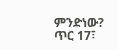ምንድነው?
ጥር 17፣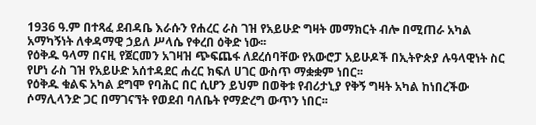1936 ዓ.ም በተጻፈ ደብዳቤ እራሱን የሐረር ራስ ገዝ የአይሁድ ግዛት መማክርት ብሎ በሚጠራ አካል አማካኝነት ለቀዳማዊ ኃይለ ሥላሴ የቀረበ ዕቅድ ነው፡፡
የዕቅዱ ዓላማ በናዚ የጀርመን አገዛዝ ጭፍጨፋ ለደረሰባቸው የአውሮፓ አይሁዶች በኢትዮጵያ ሉዓላዊነት ስር የሆነ ራስ ገዝ የአይሁድ አሰተዳደር ሐረር ክፍለ ሀገር ውስጥ ማቋቋም ነበር፡፡
የዕቅዱ ቁልፍ አካል ደግሞ የባሕር በር ሲሆን ይህም በወቅቱ የብሪታኒያ የቅኝ ግዛት አካል ከነበረችው ሶማሊላንድ ጋር በማገናኘት የወደብ ባለቤት የማድረግ ውጥን ነበር፡፡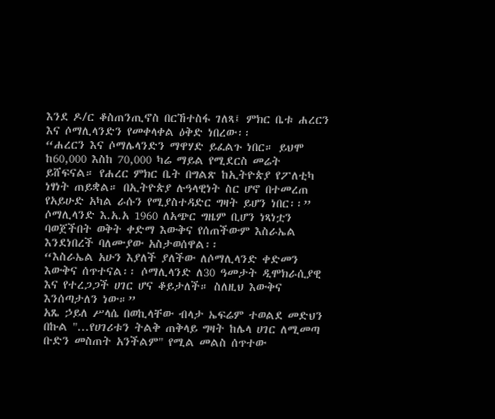እንደ ዶ/ር ቆስጠንጢኖስ በርኸተስፋ ገለጻ፤ ምክር ቤቱ ሐረርን እና ሶማሊላንድን የመቀላቀል ዕቅድ ነበረው፡፡
“ሐረርን እና ሶማሌላንድን ማዋሃድ ይፈልጉ ነበር። ይህሞ ከ60,000 እስከ 70,000 ካሬ ማይል የሚደርስ መሬት ይሸፍናል። የሐረር ምክር ቤት በግልጽ ከኢትዮጵያ የፖለቲካ ነፃነት ጠይቋል። በኢትዮጵያ ሉዓላዊነት ስር ሆኖ በተመረጠ የአይሁድ አካል ራሱን የሚያስተዳድር ግዛት ይሆን ነበር፡፡”
ሶማሊላንድ እ.አ.አ 1960 ለአጭር ግዜም ቢሆን ነጻነቷን ባወጀችበት ወቅት ቀድማ እውቅና የሰጠችውም እስራኤል እንደነበረች ባለሙያው አስታወሰዋል፡፡
“እስራኤል አሁን እያለች ያለችው ለሶማሊላንድ ቀድመን እውቅና ሰጥተናል፡፡ ሶማሊላንድ ለ30 ዓመታት ዲሞክራሲያዊ እና የተረጋጋች ሀገር ሆና ቆይታለች። ስለዚህ እውቅና እንሰጣታለን ነው።”
አጼ ኃይለ ሥላሴ በወኪላቸው ብላታ ኤፍሬም ተወልደ መድህን በኩል "...የሀገሪቱን ትልቅ ጠቅላይ ግዛት ከሌላ ሀገር ለሚመጣ ቡድን መስጠት አንችልም" የሚል መልስ ሰጥተው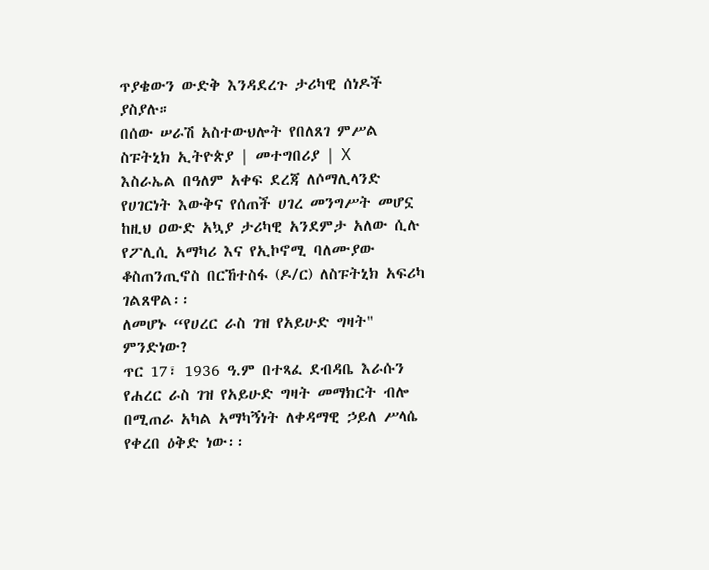ጥያቄውን ውድቅ እንዳደረጉ ታሪካዊ ሰነዶች ያስያሉ።
በሰው ሠራሽ አስተውህሎት የበለጸገ ምሥል
ስፑትኒክ ኢትዮጵያ | መተግበሪያ | X
እስራኤል በዓለም አቀፍ ደረጃ ለሶማሊላንድ የሀገርነት እውቅና የሰጠች ሀገረ መንግሥት መሆኗ ከዚህ ዐውድ አኳያ ታሪካዊ አንደምታ አለው ሲሉ የፖሊሲ አማካሪ እና የኢኮኖሚ ባለሙያው ቆስጠንጢኖስ በርኸተስፋ (ዶ/ር) ለስፑትኒክ አፍሪካ ገልጸዋል፡፡
ለመሆኑ “የሀረር ራስ ገዝ የአይሁድ ግዛት" ምንድነው?
ጥር 17፣ 1936 ዓ.ም በተጻፈ ደብዳቤ እራሱን የሐረር ራስ ገዝ የአይሁድ ግዛት መማክርት ብሎ በሚጠራ አካል አማካኝነት ለቀዳማዊ ኃይለ ሥላሴ የቀረበ ዕቅድ ነው፡፡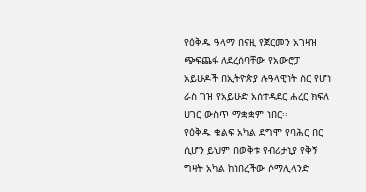የዕቅዱ ዓላማ በናዚ የጀርመን አገዛዝ ጭፍጨፋ ለደረሰባቸው የአውሮፓ አይሁዶች በኢትዮጵያ ሉዓላዊነት ስር የሆነ ራስ ገዝ የአይሁድ አሰተዳደር ሐረር ክፍለ ሀገር ውስጥ ማቋቋም ነበር፡፡
የዕቅዱ ቁልፍ አካል ደግሞ የባሕር በር ሲሆን ይህም በወቅቱ የብሪታኒያ የቅኝ ግዛት አካል ከነበረችው ሶማሊላንድ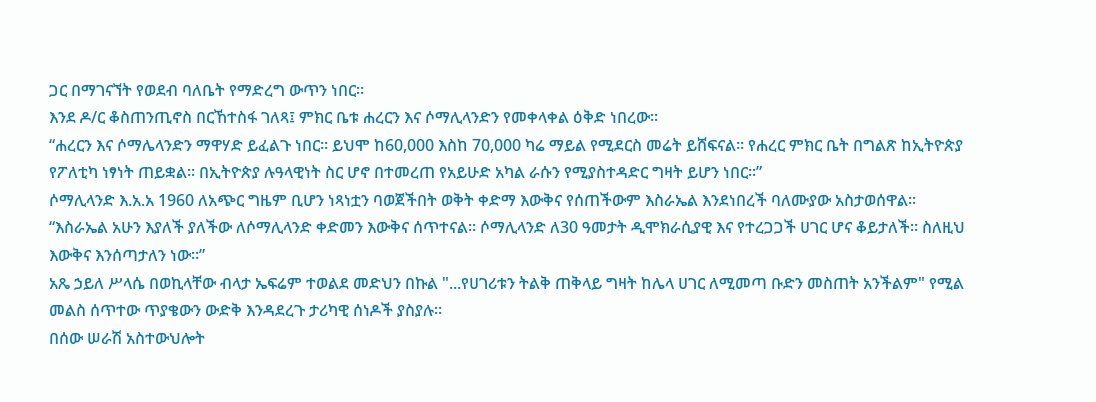ጋር በማገናኘት የወደብ ባለቤት የማድረግ ውጥን ነበር፡፡
እንደ ዶ/ር ቆስጠንጢኖስ በርኸተስፋ ገለጻ፤ ምክር ቤቱ ሐረርን እና ሶማሊላንድን የመቀላቀል ዕቅድ ነበረው፡፡
“ሐረርን እና ሶማሌላንድን ማዋሃድ ይፈልጉ ነበር። ይህሞ ከ60,000 እስከ 70,000 ካሬ ማይል የሚደርስ መሬት ይሸፍናል። የሐረር ምክር ቤት በግልጽ ከኢትዮጵያ የፖለቲካ ነፃነት ጠይቋል። በኢትዮጵያ ሉዓላዊነት ስር ሆኖ በተመረጠ የአይሁድ አካል ራሱን የሚያስተዳድር ግዛት ይሆን ነበር፡፡”
ሶማሊላንድ እ.አ.አ 1960 ለአጭር ግዜም ቢሆን ነጻነቷን ባወጀችበት ወቅት ቀድማ እውቅና የሰጠችውም እስራኤል እንደነበረች ባለሙያው አስታወሰዋል፡፡
“እስራኤል አሁን እያለች ያለችው ለሶማሊላንድ ቀድመን እውቅና ሰጥተናል፡፡ ሶማሊላንድ ለ30 ዓመታት ዲሞክራሲያዊ እና የተረጋጋች ሀገር ሆና ቆይታለች። ስለዚህ እውቅና እንሰጣታለን ነው።”
አጼ ኃይለ ሥላሴ በወኪላቸው ብላታ ኤፍሬም ተወልደ መድህን በኩል "...የሀገሪቱን ትልቅ ጠቅላይ ግዛት ከሌላ ሀገር ለሚመጣ ቡድን መስጠት አንችልም" የሚል መልስ ሰጥተው ጥያቄውን ውድቅ እንዳደረጉ ታሪካዊ ሰነዶች ያስያሉ።
በሰው ሠራሽ አስተውህሎት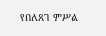የበለጸገ ምሥል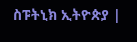ስፑትኒክ ኢትዮጵያ |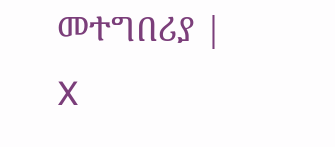መተግበሪያ | X